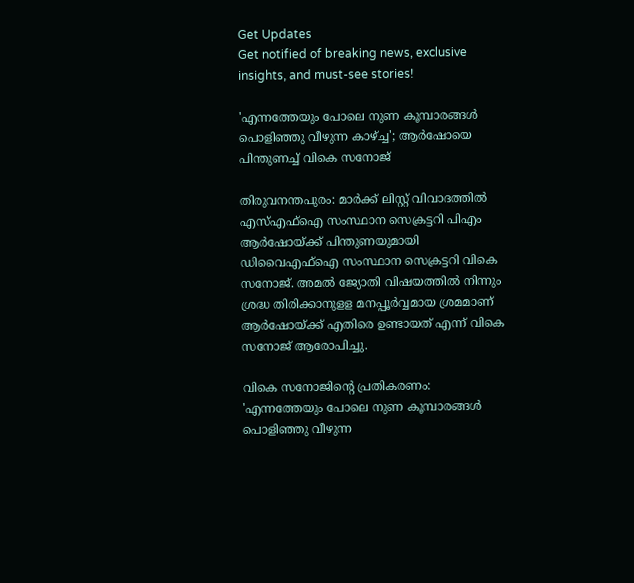Get Updates
Get notified of breaking news, exclusive insights, and must-see stories!

'എന്നത്തേയും പോലെ നുണ കൂമ്പാരങ്ങൾ പൊളിഞ്ഞു വീഴുന്ന കാഴ്ച്ച'; ആർഷോയെ പിന്തുണച്ച് വികെ സനോജ്

തിരുവനന്തപുരം: മാർക്ക് ലിസ്റ്റ് വിവാദത്തിൽ എസ്എഫ്ഐ സംസ്ഥാന സെക്രട്ടറി പിഎം ആർഷോയ്ക്ക് പിന്തുണയുമായി ഡിവൈഎഫ്ഐ സംസ്ഥാന സെക്രട്ടറി വികെ സനോജ്. അമൽ ജ്യോതി വിഷയത്തിൽ നിന്നും ശ്രദ്ധ തിരിക്കാനുളള മനപ്പൂർവ്വമായ ശ്രമമാണ് ആർഷോയ്ക്ക് എതിരെ ഉണ്ടായത് എന്ന് വികെ സനോജ് ആരോപിച്ചു.

വികെ സനോജിന്റെ പ്രതികരണം: 'എന്നത്തേയും പോലെ നുണ കൂമ്പാരങ്ങൾ പൊളിഞ്ഞു വീഴുന്ന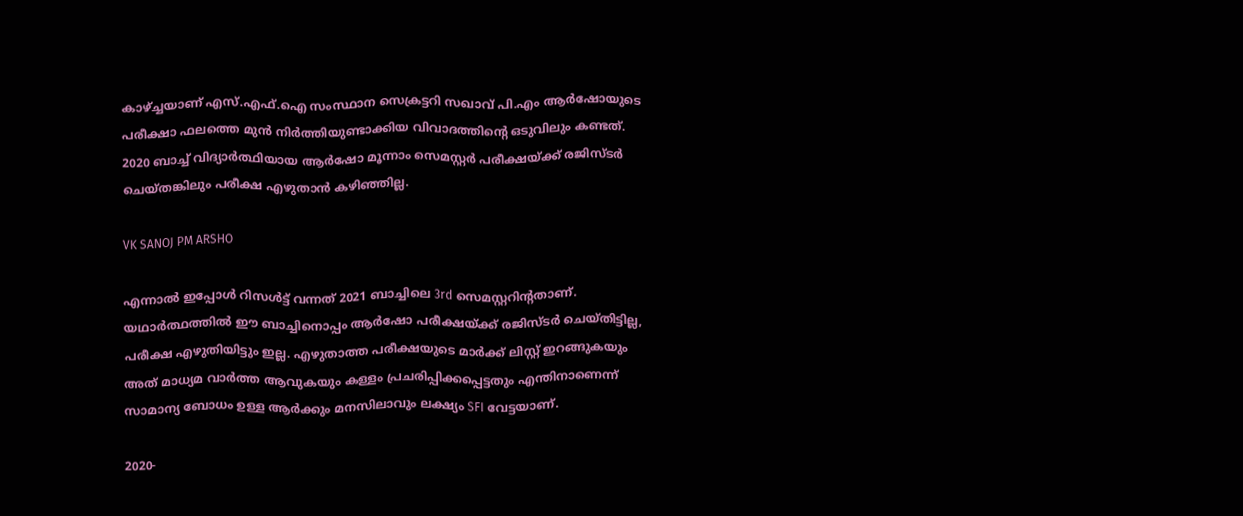കാഴ്ച്ചയാണ് എസ്.എഫ്.ഐ സംസ്ഥാന സെക്രട്ടറി സഖാവ് പി.എം ആർഷോയുടെ പരീക്ഷാ ഫലത്തെ മുൻ നിർത്തിയുണ്ടാക്കിയ വിവാദത്തിന്റെ ഒടുവിലും കണ്ടത്. 2020 ബാച്ച് വിദ്യാർത്ഥിയായ ആർഷോ മൂന്നാം സെമസ്റ്റർ പരീക്ഷയ്ക്ക് രജിസ്ടർ ചെയ്തങ്കിലും പരീക്ഷ എഴുതാൻ കഴിഞ്ഞില്ല.

VK SANOJ PM ARSHO

എന്നാൽ ഇപ്പോൾ റിസൾട്ട് വന്നത് 2021 ബാച്ചിലെ 3rd സെമസ്റ്ററിന്റതാണ്.
യഥാർത്ഥത്തിൽ ഈ ബാച്ചിനൊപ്പം ആർഷോ പരീക്ഷയ്ക്ക് രജിസ്ടർ ചെയ്തിട്ടില്ല, പരീക്ഷ എഴുതിയിട്ടും ഇല്ല. എഴുതാത്ത പരീക്ഷയുടെ മാർക്ക് ലിസ്റ്റ് ഇറങ്ങുകയും അത് മാധ്യമ വാർത്ത ആവുകയും കള്ളം പ്രചരിപ്പിക്കപ്പെട്ടതും എന്തിനാണെന്ന് സാമാന്യ ബോധം ഉള്ള ആർക്കും മനസിലാവും ലക്ഷ്യം SFI വേട്ടയാണ്.

2020-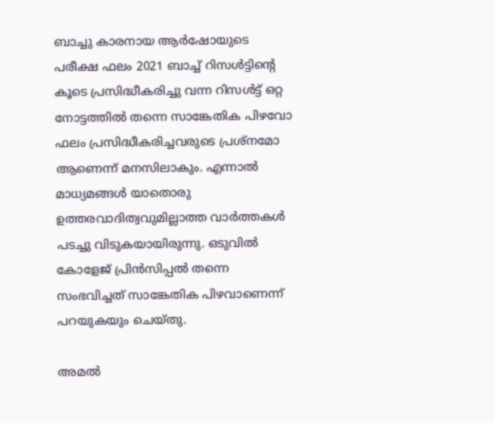ബാച്ചു കാരനായ ആർഷോയുടെ പരീക്ഷ ഫലം 2021 ബാച്ച് റിസൾട്ടിന്റെ കൂടെ പ്രസിദ്ധീകരിച്ചു വന്ന റിസൾട്ട് ഒറ്റ നോട്ടത്തിൽ തന്നെ സാങ്കേതിക പിഴവോ ഫലം പ്രസിദ്ധീകരിച്ചവരുടെ പ്രശ്നമോ ആണെന്ന് മനസിലാകും. എന്നാൽ മാധ്യമങ്ങൾ യാതൊരു ഉത്തരവാദിത്വവുമില്ലാത്ത വാർത്തകൾ പടച്ചു വിടുകയായിരുന്നു. ഒടുവിൽ കോളേജ് പ്രിൻസിപ്പൽ തന്നെ സംഭവിച്ചത് സാങ്കേതിക പിഴവാണെന്ന് പറയുകയും ചെയ്തു.

അമൽ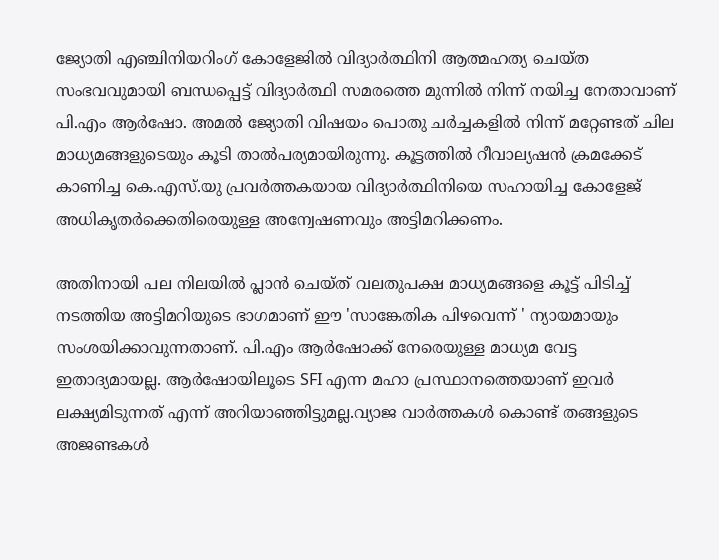ജ്യോതി എഞ്ചിനിയറിംഗ് കോളേജിൽ വിദ്യാർത്ഥിനി ആത്മഹത്യ ചെയ്ത സംഭവവുമായി ബന്ധപ്പെട്ട് വിദ്യാർത്ഥി സമരത്തെ മുന്നിൽ നിന്ന് നയിച്ച നേതാവാണ് പി.എം ആർഷോ. അമൽ ജ്യോതി വിഷയം പൊതു ചർച്ചകളിൽ നിന്ന് മറ്റേണ്ടത് ചില മാധ്യമങ്ങളുടെയും കൂടി താൽപര്യമായിരുന്നു. കൂട്ടത്തിൽ റീവാല്യഷൻ ക്രമക്കേട് കാണിച്ച കെ.എസ്.യു പ്രവർത്തകയായ വിദ്യാർത്ഥിനിയെ സഹായിച്ച കോളേജ് അധികൃതർക്കെതിരെയുള്ള അന്വേഷണവും അട്ടിമറിക്കണം.

അതിനായി പല നിലയിൽ പ്ലാൻ ചെയ്ത് വലതുപക്ഷ മാധ്യമങ്ങളെ കൂട്ട് പിടിച്ച് നടത്തിയ അട്ടിമറിയുടെ ഭാഗമാണ് ഈ 'സാങ്കേതിക പിഴവെന്ന് ' ന്യായമായും സംശയിക്കാവുന്നതാണ്. പി.എം ആർഷോക്ക് നേരെയുള്ള മാധ്യമ വേട്ട ഇതാദ്യമായല്ല. ആർഷോയിലൂടെ SFI എന്ന മഹാ പ്രസ്ഥാനത്തെയാണ് ഇവർ ലക്ഷ്യമിടുന്നത് എന്ന് അറിയാഞ്ഞിട്ടുമല്ല.വ്യാജ വാർത്തകൾ കൊണ്ട് തങ്ങളുടെ അജണ്ടകൾ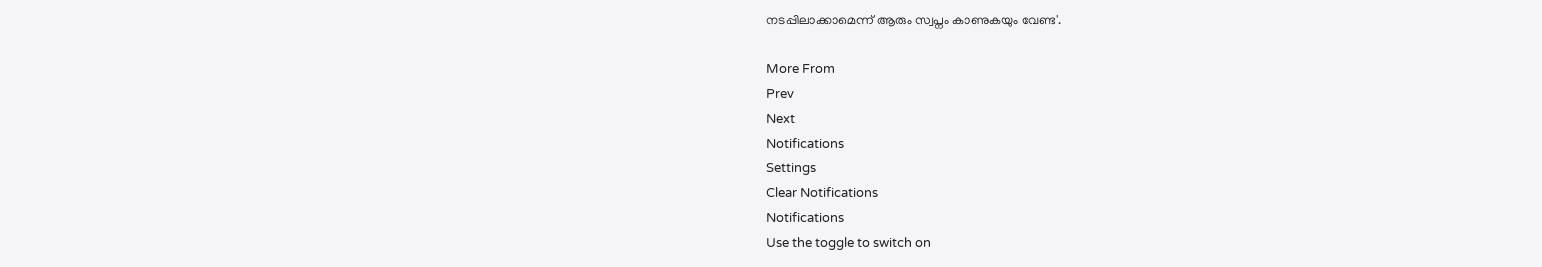നടപ്പിലാക്കാമെന്ന് ആരും സ്വപ്നം കാണുകയും വേണ്ട'.

More From
Prev
Next
Notifications
Settings
Clear Notifications
Notifications
Use the toggle to switch on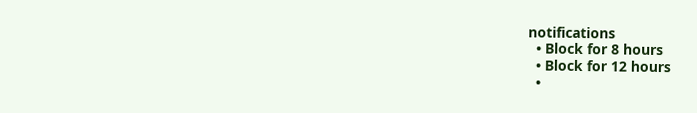notifications
  • Block for 8 hours
  • Block for 12 hours
  •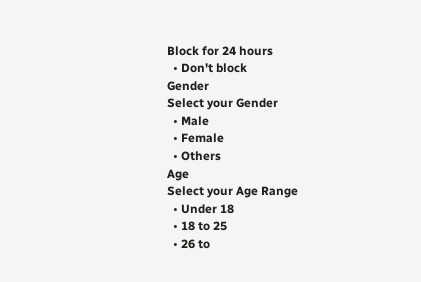Block for 24 hours
  • Don't block
Gender
Select your Gender
  • Male
  • Female
  • Others
Age
Select your Age Range
  • Under 18
  • 18 to 25
  • 26 to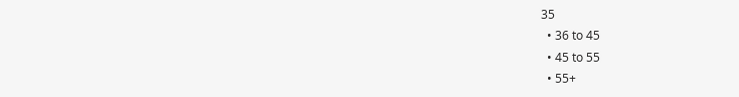35
  • 36 to 45
  • 45 to 55
  • 55+